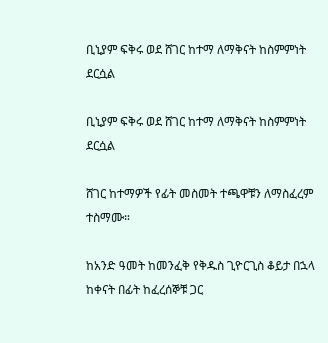ቢኒያም ፍቅሩ ወደ ሸገር ከተማ ለማቅናት ከስምምነት ደርሷል

ቢኒያም ፍቅሩ ወደ ሸገር ከተማ ለማቅናት ከስምምነት ደርሷል

ሸገር ከተማዎች የፊት መስመት ተጫዋቹን ለማስፈረም ተስማሙ።

ከአንድ ዓመት ከመንፈቅ የቅዱስ ጊዮርጊስ ቆይታ በኋላ ከቀናት በፊት ከፈረሰኞቹ ጋር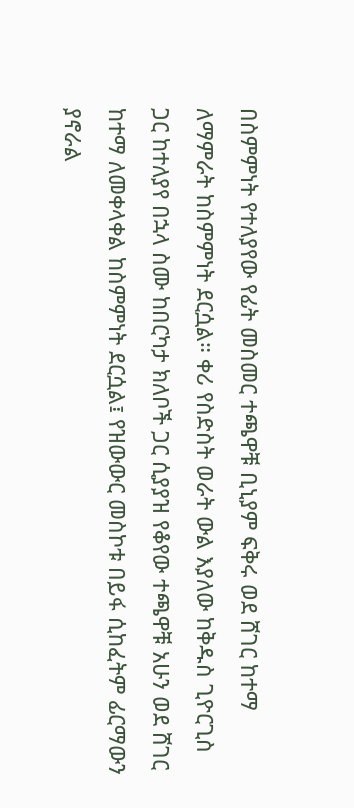በስምምነት የተለያየው የፊት መስመር ተጫዋቹ ቢኒያም ፍቅሩ ወደ ሸገር ከተማ ለማምራት ከስምምነት ደርሷል። ቀሪ የስድስት ወራት ውል እያለው ከቅዱስ ጊዮርጊስ ጋር ከተለያየ በኋላ ስሙ ከበርካታ ክለቦች ጋር ሲያያዝ የቆየው ተጫዋቹ አሁን ወደ ሸገር ከተማ ለመቀላቀል ከስምምነት ደርሷል፤ የዝውውር መስኮቱ በይፋ ሲከፈትም ፊርማውን ያኖራል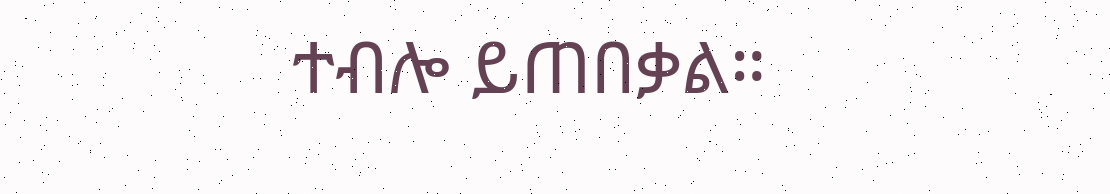ተብሎ ይጠበቃል።